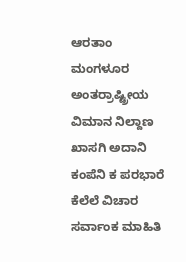ಆರತಾಂ ಮಂಗಳೂರ ಅಂತರ್ರಾಷ್ಟ್ರೀಯ ವಿಮಾನ ನಿಲ್ದಾಣ ಖಾಸಗಿ ಅದಾನಿ ಕಂಪೆನಿ ಕ ಪರಭಾರೆ ಕೆಲೆಲೆ ವಿಚಾರ ಸರ್ವಾಂಕ ಮಾಹಿತಿ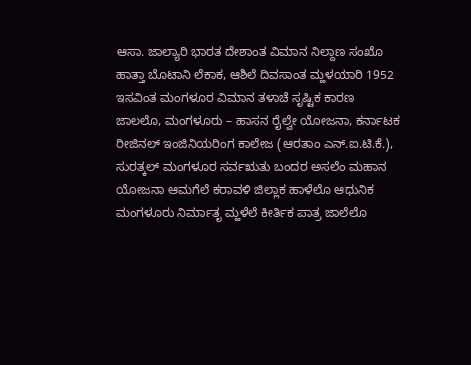ಆಸಾ. ಜಾಲ್ಯಾರಿ ಭಾರತ ದೇಶಾಂತ ವಿಮಾನ ನಿಲ್ದಾಣ ಸಂಖೊ ಹಾತ್ತಾ ಬೊಟಾನಿ ಲೆಕಾಕ, ಆಶಿಲೆ ದಿವಸಾಂತ ಮ್ಹಳಯಾರಿ 1952 ಇಸವಿಂತ ಮಂಗಳೂರ ವಿಮಾನ ತಳಾಚೆ ಸೃಷ್ಟಿಕ ಕಾರಣ ಜಾಲಲೊ, ಮಂಗಳೂರು – ಹಾಸನ ರೈಲ್ವೇ ಯೋಜನಾ, ಕರ್ನಾಟಕ ರೀಜಿನಲ್ ಇಂಜಿನಿಯರಿಂಗ ಕಾಲೇಜ (ಆರತಾಂ ಎನ್.ಐ.ಟಿ.ಕೆ.), ಸುರತ್ಕಲ್ ಮಂಗಳೂರ ಸರ್ವಋತು ಬಂದರ ಅಸಲೆಂ ಮಹಾನ ಯೋಜನಾ ಆಮಗೆಲೆ ಕರಾವಳಿ ಜಿಲ್ಲಾಕ ಹಾಳೆಲೊ ಆಧುನಿಕ ಮಂಗಳೂರು ನಿರ್ಮಾತೃ ಮ್ಹಳೆಲೆ ಕೀರ್ತಿಕ ಪಾತ್ರ ಜಾಲೆಲೊ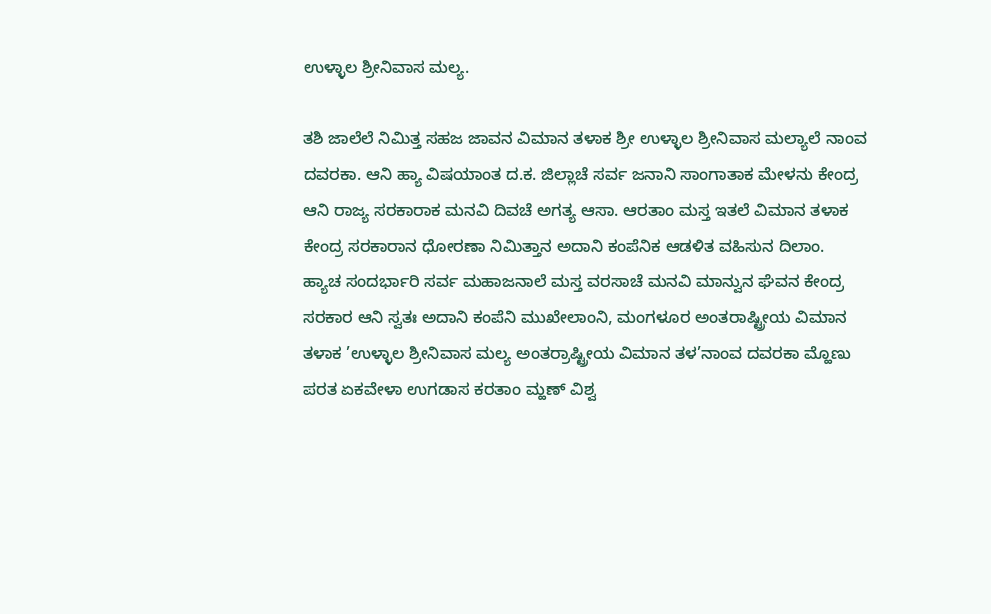ಉಳ್ಳಾಲ ಶ್ರೀನಿವಾಸ ಮಲ್ಯ.

ತಶಿ ಜಾಲೆಲೆ ನಿಮಿತ್ತ ಸಹಜ ಜಾವನ ವಿಮಾನ ತಳಾಕ ಶ್ರೀ ಉಳ್ಳಾಲ ಶ್ರೀನಿವಾಸ ಮಲ್ಯಾಲೆ ನಾಂವ ದವರಕಾ. ಆನಿ ಹ್ಯಾ ವಿಷಯಾಂತ ದ.ಕ. ಜಿಲ್ಲಾಚೆ ಸರ್ವ ಜನಾನಿ ಸಾಂಗಾತಾಕ ಮೇಳನು ಕೇಂದ್ರ ಆನಿ ರಾಜ್ಯ ಸರಕಾರಾಕ ಮನವಿ ದಿವಚೆ ಅಗತ್ಯ ಆಸಾ. ಆರತಾಂ ಮಸ್ತ ಇತಲೆ ವಿಮಾನ ತಳಾಕ ಕೇಂದ್ರ ಸರಕಾರಾನ ಧೋರಣಾ ನಿಮಿತ್ತಾನ ಅದಾನಿ ಕಂಪೆನಿಕ ಆಡಳಿತ ವಹಿಸುನ ದಿಲಾಂ.
ಹ್ಯಾಚ ಸಂದರ್ಭಾರಿ ಸರ್ವ ಮಹಾಜನಾಲೆ ಮಸ್ತ ವರಸಾಚೆ ಮನವಿ ಮಾನ್ವುನ ಘೆವನ ಕೇಂದ್ರ ಸರಕಾರ ಆನಿ ಸ್ವತಃ ಅದಾನಿ ಕಂಪೆನಿ ಮುಖೇಲಾಂನಿ, ಮಂಗಳೂರ ಅಂತರಾಷ್ಟ್ರೀಯ ವಿಮಾನ ತಳಾಕ ’ಉಳ್ಳಾಲ ಶ್ರೀನಿವಾಸ ಮಲ್ಯ ಅಂತರ್ರಾಷ್ಟ್ರೀಯ ವಿಮಾನ ತಳ’ನಾಂವ ದವರಕಾ ಮ್ಹೊಣು ಪರತ ಏಕವೇಳಾ ಉಗಡಾಸ ಕರತಾಂ ಮ್ಹಣ್ ವಿಶ್ವ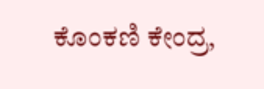ಕೊಂಕಣಿ ಕೇಂದ್ರ,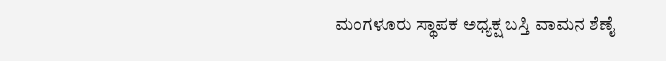ಮಂಗಳೂರು ಸ್ಥಾಪಕ ಅಧ್ಯಕ್ಷ ಬಸ್ತಿ ವಾಮನ ಶೆಣೈ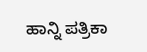ಹಾನ್ನಿ ಪತ್ರಿಕಾ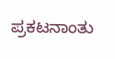ಪ್ರಕಟನಾಂತು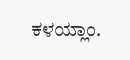ಕಳಯ್ಲಾಂ.